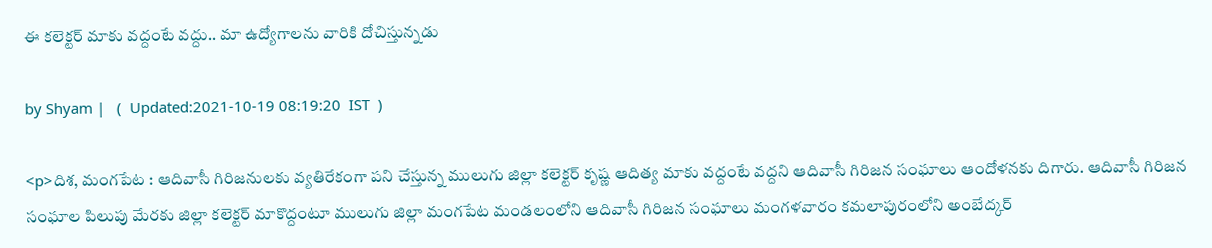ఈ కలెక్టర్ మాకు వద్దంటే వద్దు.. మా ఉద్యోగాలను వారికి దోచిస్తున్నడు

by Shyam |   (  Updated:2021-10-19 08:19:20  IST  )

<p>దిశ, మంగపేట : ఆదివాసీ గిరిజనులకు వ్యతిరేకంగా పని చేస్తున్న ములుగు జిల్లా కలెక్టర్ కృష్ణ ఆదిత్య మాకు వద్దంటే వద్దని ఆదివాసీ గిరిజన సంఘాలు ఆందోళనకు దిగారు. ఆదివాసీ గిరిజన సంఘాల పిలుపు మేరకు జిల్లా కలెక్టర్ మాకొద్దంటూ ములుగు జిల్లా మంగపేట మండలంలోని ఆదివాసీ గిరిజన సంఘాలు మంగళవారం కమలాపురంలోని అంబేద్కర్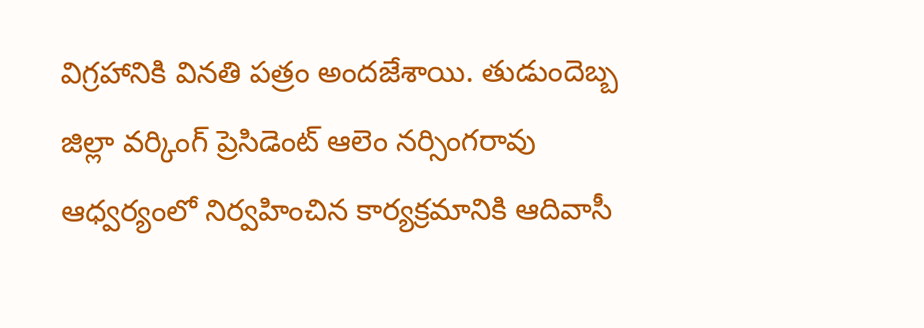విగ్రహానికి వినతి పత్రం అందజేశాయి. తుడుందెబ్బ జిల్లా వర్కింగ్ ప్రెసిడెంట్ ఆలెం నర్సింగరావు ఆధ్వర్యంలో నిర్వహించిన కార్యక్రమానికి ఆదివాసీ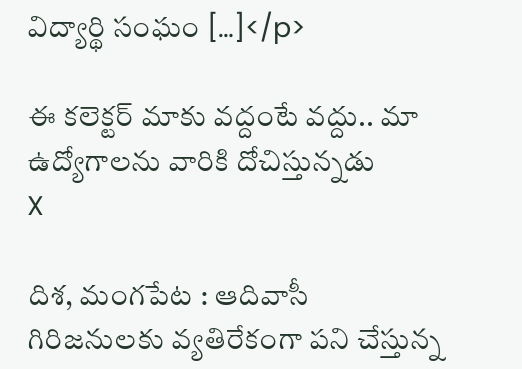విద్యార్థి సంఘం […]</p>

ఈ కలెక్టర్ మాకు వద్దంటే వద్దు.. మా ఉద్యోగాలను వారికి దోచిస్తున్నడు
X

దిశ, మంగపేట : ఆదివాసీ గిరిజనులకు వ్యతిరేకంగా పని చేస్తున్న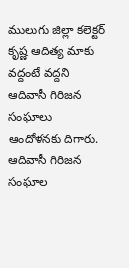ములుగు జిల్లా కలెక్టర్ కృష్ణ ఆదిత్య మాకు వద్దంటే వద్దని ఆదివాసీ గిరిజన సంఘాలు ఆందోళనకు దిగారు. ఆదివాసీ గిరిజన సంఘాల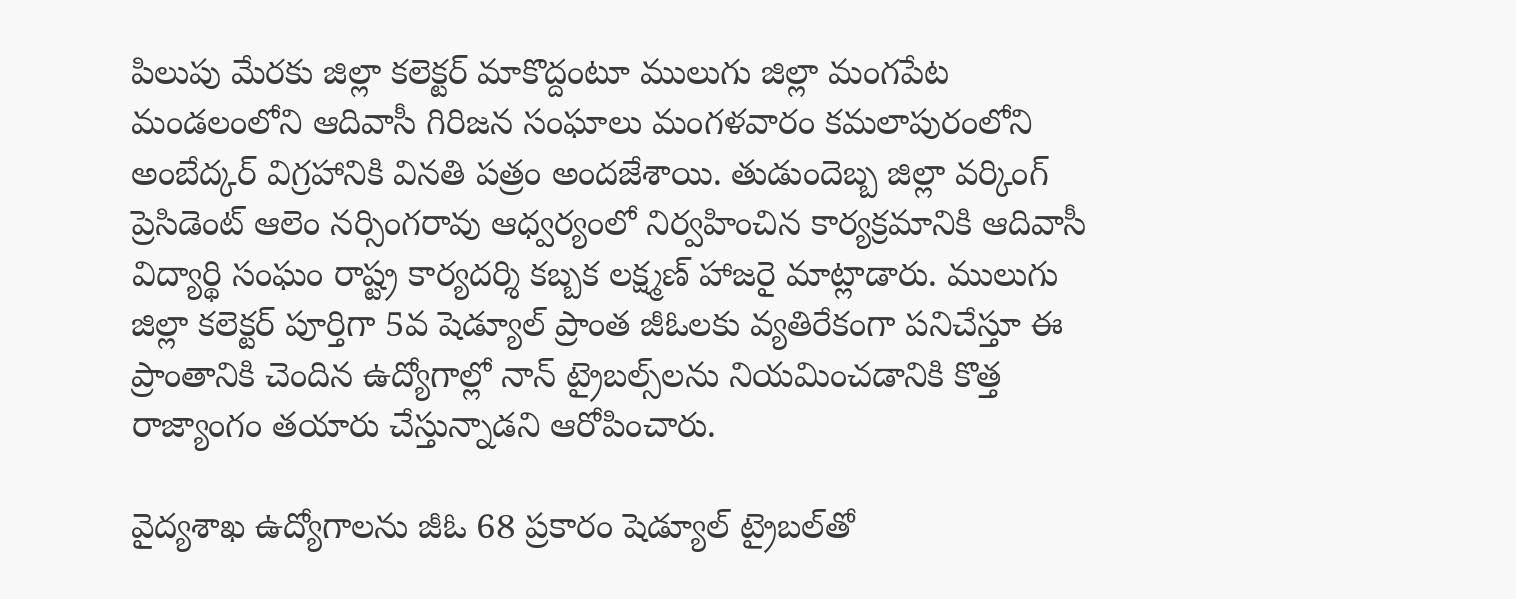పిలుపు మేరకు జిల్లా కలెక్టర్ మాకొద్దంటూ ములుగు జిల్లా మంగపేట మండలంలోని ఆదివాసీ గిరిజన సంఘాలు మంగళవారం కమలాపురంలోని అంబేద్కర్ విగ్రహానికి వినతి పత్రం అందజేశాయి. తుడుందెబ్బ జిల్లా వర్కింగ్ ప్రెసిడెంట్ ఆలెం నర్సింగరావు ఆధ్వర్యంలో నిర్వహించిన కార్యక్రమానికి ఆదివాసీ విద్యార్థి సంఘం రాష్ట్ర కార్యదర్శి కబ్బక లక్ష్మణ్ హాజరై మాట్లాడారు. ములుగు జిల్లా కలెక్టర్ పూర్తిగా 5వ షెడ్యూల్ ప్రాంత జీఓలకు వ్యతిరేకంగా పనిచేస్తూ ఈ ప్రాంతానికి చెందిన ఉద్యోగాల్లో నాన్ ట్రైబల్స్‌లను నియమించడానికి కొత్త రాజ్యాంగం తయారు చేస్తున్నాడని ఆరోపించారు.

వైద్యశాఖ ఉద్యోగాలను జీఓ 68 ప్రకారం షెడ్యూల్ ట్రైబల్‌తో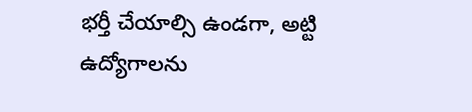భర్తీ చేయాల్సి ఉండగా, అట్టి ఉద్యోగాలను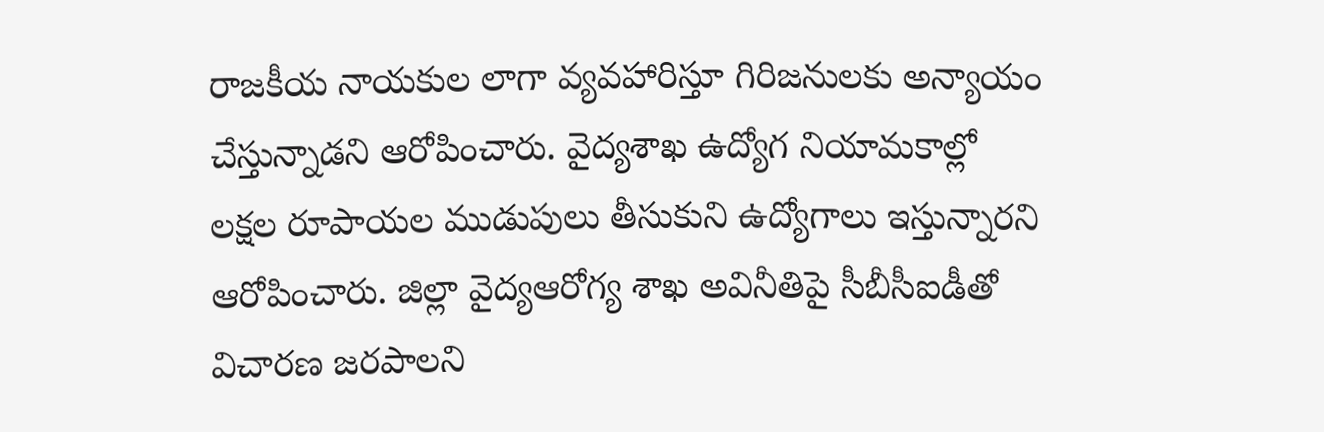రాజకీయ నాయకుల లాగా వ్యవహారిస్తూ గిరిజనులకు అన్యాయం చేస్తున్నాడని ఆరోపించారు. వైద్యశాఖ ఉద్యోగ నియామకాల్లో లక్షల రూపాయల ముడుపులు తీసుకుని ఉద్యోగాలు ఇస్తున్నారని ఆరోపించారు. జిల్లా వైద్యఆరోగ్య శాఖ అవినీతిపై సీబీసీఐడీతో విచారణ జరపాలని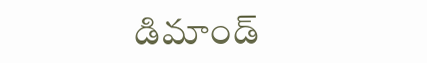డిమాండ్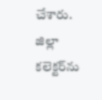చేశారు. జిల్లా కలెక్టర్‌ను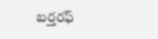బర్తరఫ్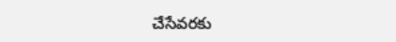చేసేవరకు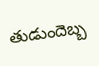తుడుందెబ్బ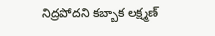నిద్రపోదని కబ్బాక లక్ష్మణ్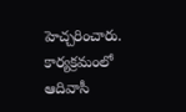హెచ్చరించారు. కార్యక్రమంలో ఆదివాసీ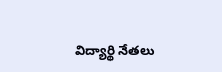విద్యార్థి నేతలు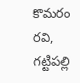కొమరం రవి, గట్టిపల్లి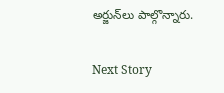అర్జున్‌లు పాల్గొన్నారు.

Next Story